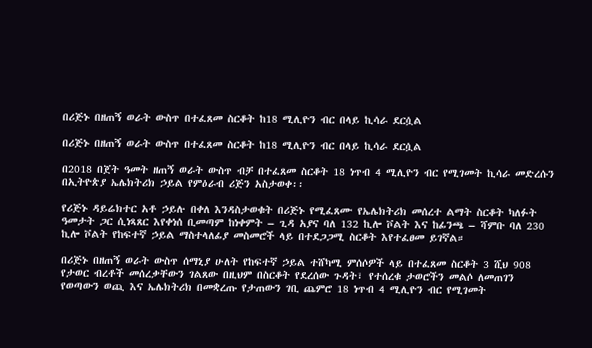በሪጅኑ በዘጠኝ ወራት ውስጥ በተፈጸመ ስርቆት ከ18 ሚሊዮን ብር በላይ ኪሳራ ደርሷል

በሪጅኑ በዘጠኝ ወራት ውስጥ በተፈጸመ ስርቆት ከ18 ሚሊዮን ብር በላይ ኪሳራ ደርሷል

በ2018 በጀት ዓመት ዘጠኝ ወራት ውስጥ ብቻ በተፈጸመ ስርቆት 18 ነጥብ 4 ሚሊዮን ብር የሚገመት ኪሳራ መድረሱን በኢትዮጵያ ኤሌክትሪክ ኃይል የምዕራብ ሪጅን አስታወቀ፡፡

የሪጅኑ ዳይሬክተር አቶ ኃይሉ በቀለ እንዳስታወቁት በሪጅኑ የሚፈጸሙ የኤሌክትሪክ መሰረተ ልማት ስርቆት ካለፉት ዓመታት ጋር ሲነጻጸር እየቀነሰ ቢመጣም ከነቀምት – ጊዳ አያና ባለ 132 ኪሎ ቮልት እና ከፊንጫ – ሻምቡ ባለ 230 ኪሎ ቮልት የከፍተኛ ኃይል ማስተላለፊያ መስመሮች ላይ በተደጋጋሚ ስርቆት እየተፈፀመ ይገኛል።

በሪጅኑ በዘጠኝ ወራት ውስጥ ሰማኒያ ሁለት የከፍተኛ ኃይል ተሸካሚ ምሰሶዎች ላይ በተፈጸመ ስርቆት 3 ሺህ 908 የታወር ብረቶች መሰረቃቸውን ገልጸው በዚህም በስርቆት የደረሰው ጉዳት፣ የተሰረቁ ታወሮችን መልሶ ለመጠገን የወጣውን ወጪ እና ኤሌክትሪክ በመቋረጡ የታጠውን ገቢ ጨምሮ 18 ነጥብ 4 ሚሊዮን ብር የሚገመት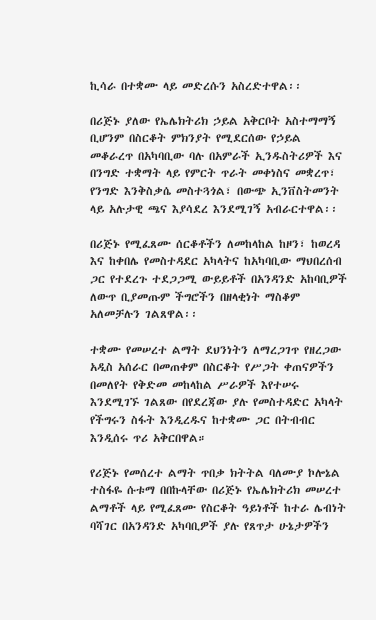ኪሳራ በተቋሙ ላይ መድረሱን አስረድተዋል፡፡

በሪጅኑ ያለው የኤሌክትሪክ ኃይል አቅርቦት አስተማማኝ ቢሆንም በስርቆት ምክንያት የሚደርሰው የኃይል መቆራረጥ በአካባቢው ባሉ በአምራች ኢንዱስትሪዎች እና በንግድ ተቋማት ላይ የምርት ጥራት መቀነስና መቋረጥ፣ የንግድ እንቅስቃሴ መስተጓጎል፣ በውጭ ኢንቨስትመንት ላይ አሉታዊ ጫና እያሳደረ እንደሚገኝ አብራርተዋል፡፡

በሪጅኑ የሚፈጸሙ ሰርቆቶችን ለመከላከል ከዞን፣ ከወረዳ እና ከቀበሌ የመስተዳደር አካላትና ከአካባቢው ማህበረሰብ ጋር የተደረጉ ተደጋጋሚ ውይይቶች በአንዳንድ አከባቢዎች ለውጥ ቢያመጡም ችግሮችን በዘላቂነት ማስቆም አለመቻሉን ገልጸዋል፡፡

ተቋሙ የመሠረተ ልማት ደህንነትን ለማረጋገጥ የዘረጋው አዲስ አሰራር በመጠቀም በስርቆት የሥጋት ቀጠናዎችን በመለየት የቅድመ መከላከል ሥራዎች እየተሠሩ እንደሚገኙ ገልጸው በየደረጃው ያሉ የመስተዳድር አካላት የችግሩን ስፋት እንዲረዱና ከተቋሙ ጋር በትብብር እንዲሰሩ ጥሪ አቅርበዋል።

የሪጅኑ የመሰረተ ልማት ጥበቃ ክትትል ባለሙያ ኮሎኔል ተስፋዬ ሱቱማ በበኩላቸው በሪጅኑ የኤሌክትሪክ መሠረተ ልማቶች ላይ የሚፈጸሙ የስርቆት ዓይነቶች ከተራ ሌብነት ባሻገር በአንዳንድ አካባቢዎች ያሉ የጸጥታ ሁኔታዎችን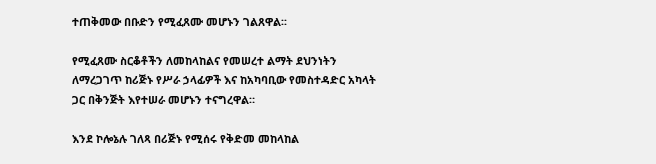ተጠቅመው በቡድን የሚፈጸሙ መሆኑን ገልጸዋል፡፡

የሚፈጸሙ ስርቆቶችን ለመከላከልና የመሠረተ ልማት ደህንነትን ለማረጋገጥ ከሪጅኑ የሥራ ኃላፊዎች እና ከአካባቢው የመስተዳድር አካላት ጋር በቅንጅት እየተሠራ መሆኑን ተናግረዋል።

እንደ ኮሎኔሉ ገለጻ በሪጅኑ የሚሰሩ የቅድመ መከላከል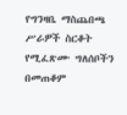የግንዛቤ ማስጨበጫ ሥራዎች ስርቆት የሚፈጽሙ ግለሰቦችን በመጠቆም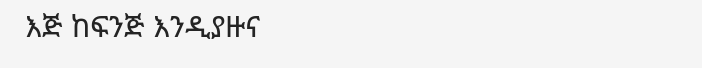እጅ ከፍንጅ እንዲያዙና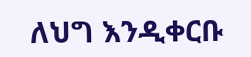ለህግ እንዲቀርቡ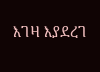እገዛ እያደረገ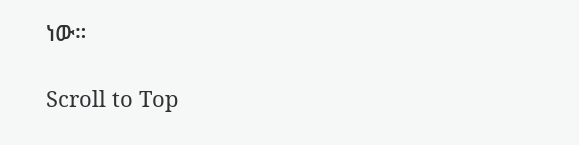ነው።

Scroll to Top